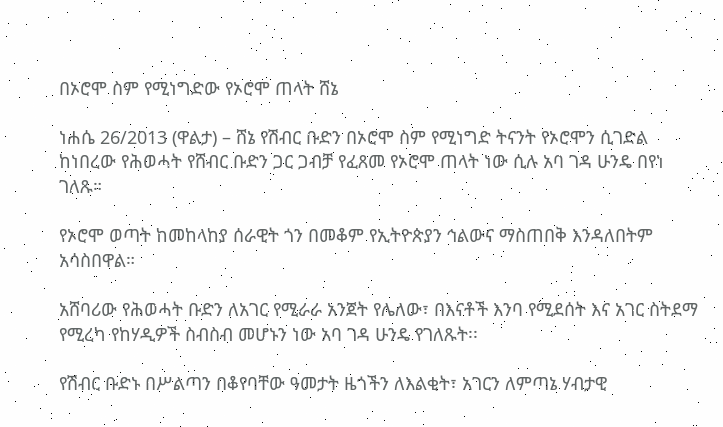በኦሮሞ ስም የሚነግድው የኦሮሞ ጠላት ሸኔ

ነሐሴ 26/2013 (ዋልታ) – ሸኔ የሽብር ቡድን በኦሮሞ ስም የሚነግድ ትናንት የኦሮሞን ሲገድል ከነበረው የሕወሓት የሸብር ቡድን ጋር ጋብቻ የፈጸመ የኦሮሞ ጠላት ነው ሲሉ አባ ገዳ ሁንዴ በየነ ገለጹ።

የኦሮሞ ወጣት ከመከላከያ ሰራዊት ጎን በመቆም የኢትዮጵያን ኅልውና ማስጠበቅ እንዳለበትም አሳስበዋል።

አሸባሪው የሕወሓት ቡድን ለአገር የሚራራ አንጀት የሌለው፣ በእናቶች እንባ የሚደሰት እና አገር ስትደማ የሚረካ የከሃዲዎች ስብስብ መሆኑን ነው አባ ገዳ ሁንዴ የገለጹት፡፡

የሽብር ቡድኑ በሥልጣን በቆየባቸው ዓመታት ዜጎችን ለእልቂት፣ አገርን ለምጣኔ ሃብታዊ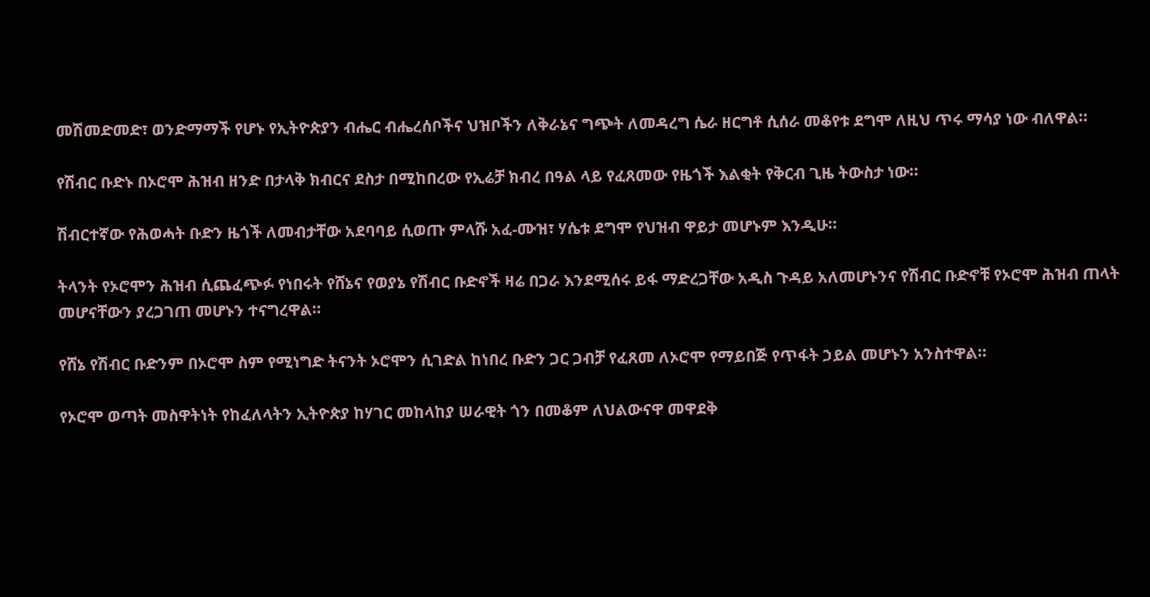መሽመድመድ፣ ወንድማማች የሆኑ የኢትዮጵያን ብሔር ብሔረሰቦችና ህዝቦችን ለቅራኔና ግጭት ለመዳረግ ሴራ ዘርግቶ ሲሰራ መቆየቱ ደግሞ ለዚህ ጥሩ ማሳያ ነው ብለዋል።

የሽብር ቡድኑ በኦሮሞ ሕዝብ ዘንድ በታላቅ ክብርና ደስታ በሚከበረው የኢሬቻ ክብረ በዓል ላይ የፈጸመው የዜጎች እልቂት የቅርብ ጊዜ ትውስታ ነው።

ሽብርተኛው የሕወሓት ቡድን ዜጎች ለመብታቸው አደባባይ ሲወጡ ምላሹ አፈ-ሙዝ፣ ሃሴቱ ደግሞ የህዝብ ዋይታ መሆኑም እንዲሁ።

ትላንት የኦሮሞን ሕዝብ ሲጨፈጭፉ የነበሩት የሸኔና የወያኔ የሽብር ቡድኖች ዛሬ በጋራ እንደሚሰሩ ይፋ ማድረጋቸው አዲስ ጉዳይ አለመሆኑንና የሽብር ቡድኖቹ የኦሮሞ ሕዝብ ጠላት መሆናቸውን ያረጋገጠ መሆኑን ተናግረዋል።

የሸኔ የሽብር ቡድንም በኦሮሞ ስም የሚነግድ ትናንት ኦሮሞን ሲገድል ከነበረ ቡድን ጋር ጋብቻ የፈጸመ ለኦሮሞ የማይበጅ የጥፋት ኃይል መሆኑን አንስተዋል።

የኦሮሞ ወጣት መስዋትነት የከፈለላትን ኢትዮጵያ ከሃገር መከላከያ ሠራዊት ጎን በመቆም ለህልውናዋ መዋደቅ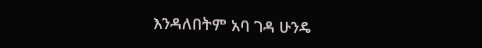እንዳለበትም አባ ገዳ ሁንዴ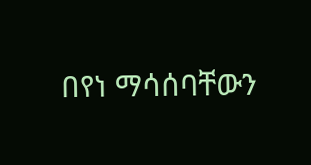በየነ ማሳሰባቸውን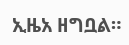ኢዜአ ዘግቧል።